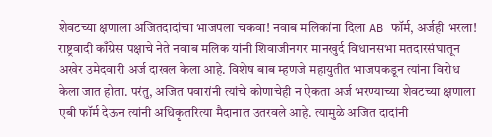शेवटच्या क्षणाला अजितदादांचा भाजपला चकवा! नवाब मलिकांना दिला AB फॉर्म, अर्जही भरला!
राष्ट्रवादी काँग्रेस पक्षाचे नेते नवाब मलिक यांनी शिवाजीनगर मानखुर्द विधानसभा मतदारसंघातून अखेर उमेदवारी अर्ज दाखल केला आहे. विशेष बाब म्हणजे महायुतीत भाजपकडून त्यांना विरोध केला जात होता. परंतु, अजित पवारांनी त्यांचे कोणाचेही न ऐकता अर्ज भरण्याच्या शेवटच्या क्षणाला एबी फॉर्म देऊन त्यांनी अधिकृतरित्या मैदानात उतरवले आहे. त्यामुळे अजित दादांनी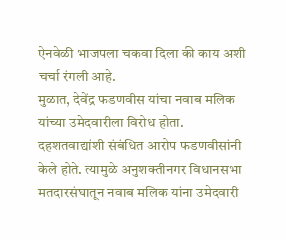ऐनवेळी भाजपला चकवा दिला की काय अशी चर्चा रंगली आहे.
मुळात, देवेंद्र फडणवीस यांचा नवाब मलिक यांच्या उमेदवारीला विरोध होता. दहशतवाद्यांशी संबंधित आरोप फडणवीसांनी केले होते. त्यामुळे अनुशक्तीनगर विधानसभा मतदारसंघातून नवाब मलिक यांना उमेदवारी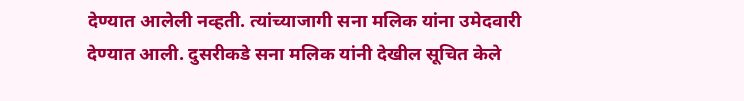देण्यात आलेली नव्हती. त्यांच्याजागी सना मलिक यांना उमेदवारी देण्यात आली. दुसरीकडे सना मलिक यांनी देखील सूचित केले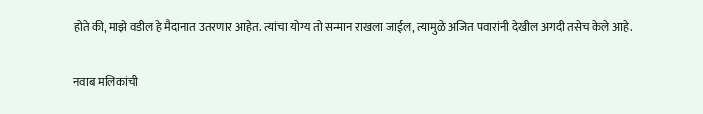होते की, माझे वडील हे मैदानात उतरणार आहेत. त्यांचा योग्य तो सन्मान राखला जाईल, त्यामुळे अजित पवारांनी देखील अगदी तसेच केले आहे.

नवाब मलिकांची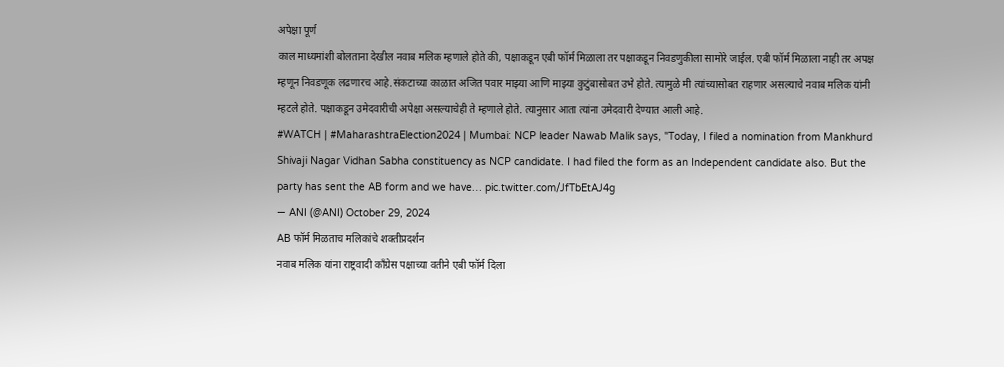अपेक्षा पूर्ण
काल माध्यमांशी बोलताना देखील नवाब मलिक म्हणाले होते की, पक्षाकडून एबी फॉर्म मिळाला तर पक्षाकडून निवडणुकीला सामोरे जाईल. एबी फॉर्म मिळाला नाही तर अपक्ष म्हणून निवडणूक लढणारच आहे.संकटाच्या काळात अजित पवार माझ्या आणि माझ्या कुटुंबासोबत उभे होते. त्यामुळे मी त्यांच्यासोबत राहणार असल्याचे नवाब मलिक यांनी म्हटले होते. पक्षाकडून उमेदवारीची अपेक्षा असल्याचेही ते म्हणाले होते. त्यानुसार आता त्यांना उमेदवारी देण्यात आली आहे.
#WATCH | #MaharashtraElection2024 | Mumbai: NCP leader Nawab Malik says, "Today, I filed a nomination from Mankhurd Shivaji Nagar Vidhan Sabha constituency as NCP candidate. I had filed the form as an Independent candidate also. But the party has sent the AB form and we have… pic.twitter.com/JfTbEtAJ4g
— ANI (@ANI) October 29, 2024
AB फॉर्म मिळताच मलिकांचे शक्तीप्रदर्शन
नवाब मलिक यांना राष्ट्रवादी काँग्रेस पक्षाच्या वतीने एबी फॉर्म दिला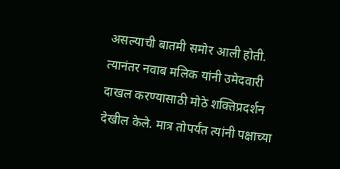असल्याची बातमी समोर आली होती. त्यानंतर नवाब मलिक यांनी उमेदवारी दाखल करण्यासाठी मोठे शक्तिप्रदर्शन देखील केले. मात्र तोपर्यंत त्यांनी पक्षाच्या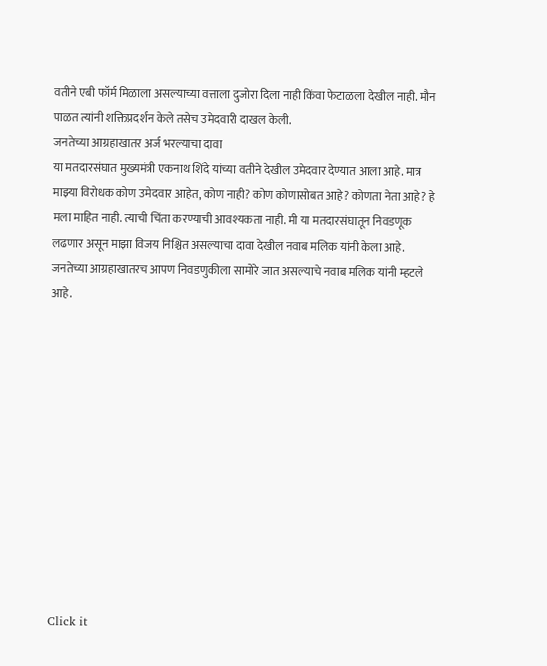वतीने एबी फॉर्म मिळाला असल्याच्या वत्ताला दुजोरा दिला नाही किंवा फेटाळला देखील नाही. मौन पाळत त्यांनी शक्तिप्रदर्शन केले तसेच उमेदवारी दाखल केली.
जनतेच्या आग्रहाखातर अर्ज भरल्याचा दावा
या मतदारसंघात मुख्यमंत्री एकनाथ शिंदे यांच्या वतीने देखील उमेदवार देण्यात आला आहे. मात्र माझ्या विरोधक कोण उमेदवार आहेत, कोण नाही? कोण कोणासोबत आहे? कोणता नेता आहे? हे मला माहित नाही. त्याची चिंता करण्याची आवश्यकता नाही. मी या मतदारसंघातून निवडणूक लढणार असून माझा विजय निश्चित असल्याचा दावा देखील नवाब मलिक यांनी केला आहे. जनतेच्या आग्रहाखातरच आपण निवडणुकीला सामोरे जात असल्याचे नवाब मलिक यांनी म्हटले आहे.












Click it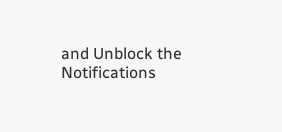and Unblock the Notifications